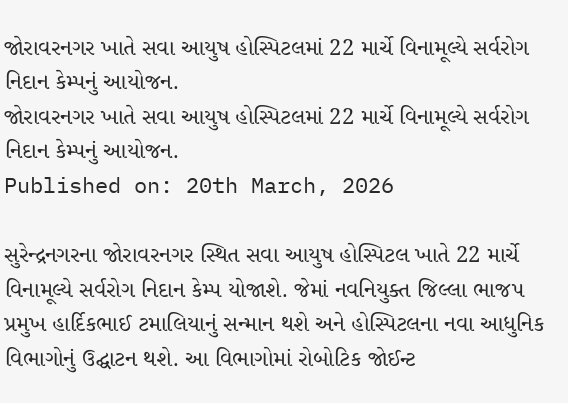જોરાવરનગર ખાતે સવા આયુષ હોસ્પિટલમાં 22 માર્ચે વિનામૂલ્યે સર્વરોગ નિદાન કેમ્પનું આયોજન.
જોરાવરનગર ખાતે સવા આયુષ હોસ્પિટલમાં 22 માર્ચે વિનામૂલ્યે સર્વરોગ નિદાન કેમ્પનું આયોજન.
Published on: 20th March, 2026

સુરેન્દ્રનગરના જોરાવરનગર સ્થિત સવા આયુષ હોસ્પિટલ ખાતે 22 માર્ચે વિનામૂલ્યે સર્વરોગ નિદાન કેમ્પ યોજાશે. જેમાં નવનિયુક્ત જિલ્લા ભાજપ પ્રમુખ હાર્દિકભાઈ ટમાલિયાનું સન્માન થશે અને હોસ્પિટલના નવા આધુનિક વિભાગોનું ઉદ્ઘાટન થશે. આ વિભાગોમાં રોબોટિક જોઈન્ટ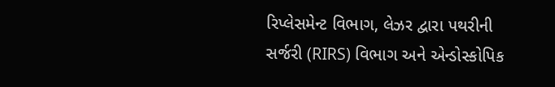રિપ્લેસમેન્ટ વિભાગ, લેઝર દ્વારા પથરીની સર્જરી (RIRS) વિભાગ અને એન્ડોસ્કોપિક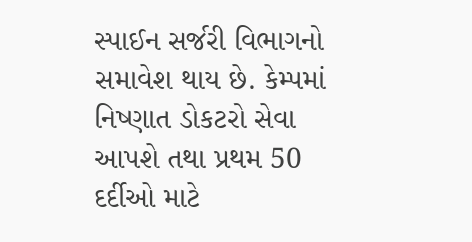સ્પાઈન સર્જરી વિભાગનો સમાવેશ થાય છે. કેમ્પમાં નિષ્ણાત ડોકટરો સેવા આપશે તથા પ્રથમ 50 દર્દીઓ માટે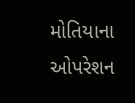મોતિયાના ઓપરેશન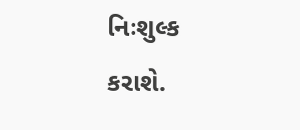નિઃશુલ્ક કરાશે.